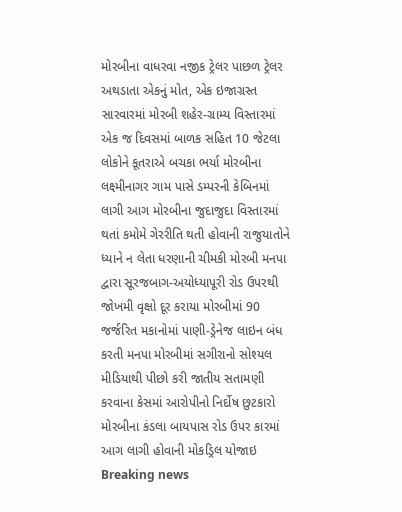મોરબીના વાધરવા નજીક ટ્રેલર પાછળ ટ્રેલર અથડાતા એકનું મોત, એક ઇજાગ્રસ્ત સારવારમાં મોરબી શહેર-ગ્રામ્ય વિસ્તારમાં એક જ દિવસમાં બાળક સહિત 10 જેટલા લોકોને કૂતરાએ બચકા ભર્યા મોરબીના લક્ષ્મીનાગર ગામ પાસે ડમ્પરની કેબિનમાં લાગી આગ મોરબીના જુદાજુદા વિસ્તારમાં થતાં કમોમે ગેરરીતિ થતી હોવાની રાજુયાતોને ધ્યાને ન લેતા ધરણાની ચીમકી મોરબી મનપા દ્વારા સૂરજબાગ-અયોધ્યાપૂરી રોડ ઉપરથી જોખમી વૃક્ષો દૂર કરાયા મોરબીમાં 90 જર્જરિત મકાનોમાં પાણી-ડ્રેનેજ લાઇન બંધ કરતી મનપા મોરબીમાં સગીરાનો સોશ્યલ મીડિયાથી પીછો કરી જાતીય સતામણી કરવાના કેસમાં આરોપીનો નિર્દોષ છુટકારો મોરબીના કંડલા બાયપાસ રોડ ઉપર કારમાં આગ લાગી હોવાની મોકડ્રિલ યોજાઇ
Breaking news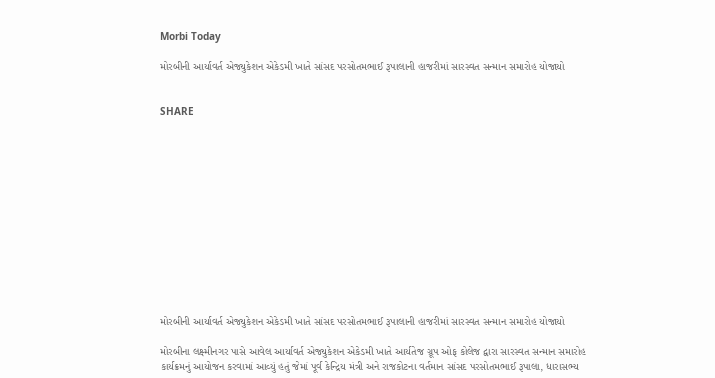Morbi Today

મોરબીની આર્યાવર્ત એજ્યુકેશન એકેડમી ખાતે સાંસદ પરસોતમભાઈ રૂપાલાની હાજરીમાં સારસ્વત સન્માન સમારોહ યોજાયો


SHARE













મોરબીની આર્યાવર્ત એજ્યુકેશન એકેડમી ખાતે સાંસદ પરસોતમભાઈ રૂપાલાની હાજરીમાં સારસ્વત સન્માન સમારોહ યોજાયો

મોરબીના લક્ષ્મીનગર પાસે આવેલ આર્યાવર્ત એજ્યુકેશન એકેડમી ખાતે આર્યતેજ ગ્રૂપ ઓફ કોલેજ દ્વારા સારસ્વત સન્માન સમારોહ કાર્યક્રમનું આયોજન કરવામાં આવ્યું હતું જેમાં પૂર્વ કેન્દ્રિય મંત્રી અને રાજકોટના વર્તમાન સાંસદ પરસોતમભાઈ રૂપાલા, ધારાસભ્ય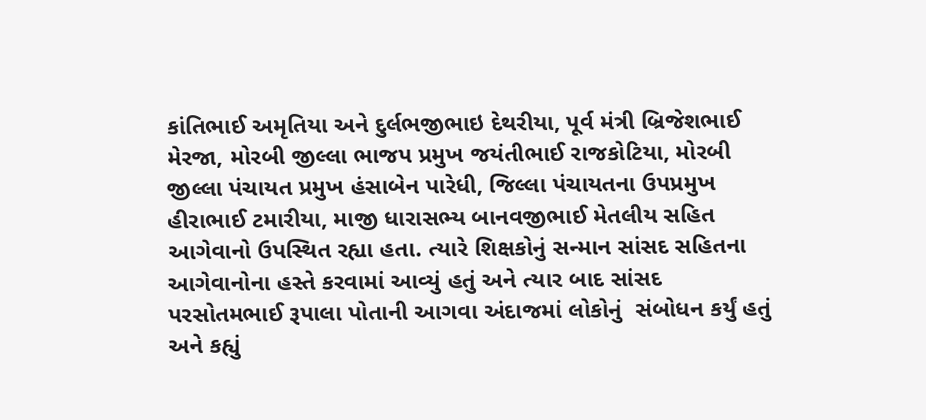કાંતિભાઈ અમૃતિયા અને દુર્લભજીભાઇ દેથરીયા, પૂર્વ મંત્રી બ્રિજેશભાઈ મેરજા, મોરબી જીલ્લા ભાજપ પ્રમુખ જયંતીભાઈ રાજકોટિયા, મોરબી જીલ્લા પંચાયત પ્રમુખ હંસાબેન પારેધી, જિલ્લા પંચાયતના ઉપપ્રમુખ હીરાભાઈ ટમારીયા, માજી ધારાસભ્ય બાનવજીભાઈ મેતલીય સહિત આગેવાનો ઉપસ્થિત રહ્યા હતા. ત્યારે શિક્ષકોનું સન્માન સાંસદ સહિતના આગેવાનોના હસ્તે કરવામાં આવ્યું હતું અને ત્યાર બાદ સાંસદ પરસોતમભાઈ રૂપાલા પોતાની આગવા અંદાજમાં લોકોનું  સંબોધન કર્યું હતું અને કહ્યું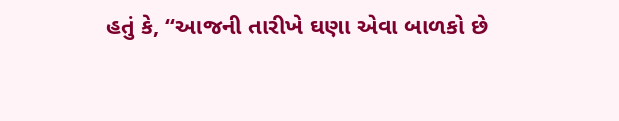હતું કે, “આજની તારીખે ઘણા એવા બાળકો છે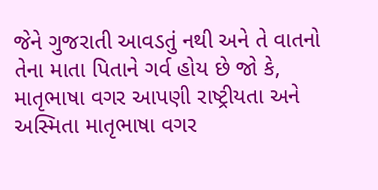જેને ગુજરાતી આવડતું નથી અને તે વાતનો તેના માતા પિતાને ગર્વ હોય છે જો કે, માતૃભાષા વગર આપણી રાષ્ટ્રીયતા અને અસ્મિતા માતૃભાષા વગર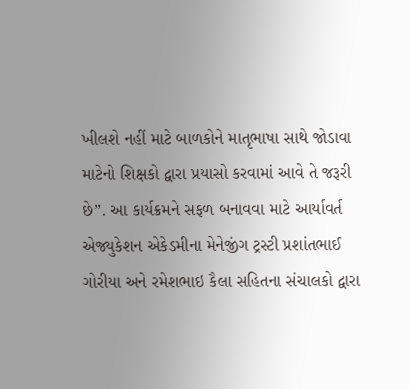ખીલશે નહીં માટે બાળકોને માતૃભાષા સાથે જોડાવા માટેનો શિક્ષકો દ્વારા પ્રયાસો કરવામાં આવે તે જરૂરી છે”. આ કાર્યક્રમને સફળ બનાવવા માટે આર્યાવર્ત એજ્યુકેશન એકેડમીના મેનેજીંગ ટ્રસ્ટી પ્રશાંતભાઈ ગોરીયા અને રમેશભાઇ કૈલા સહિતના સંચાલકો દ્વારા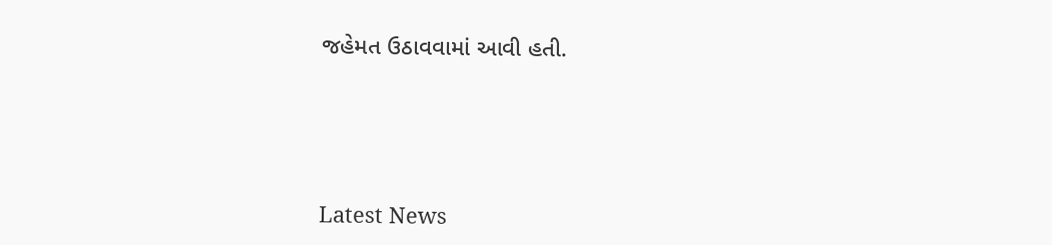જહેમત ઉઠાવવામાં આવી હતી.






Latest News